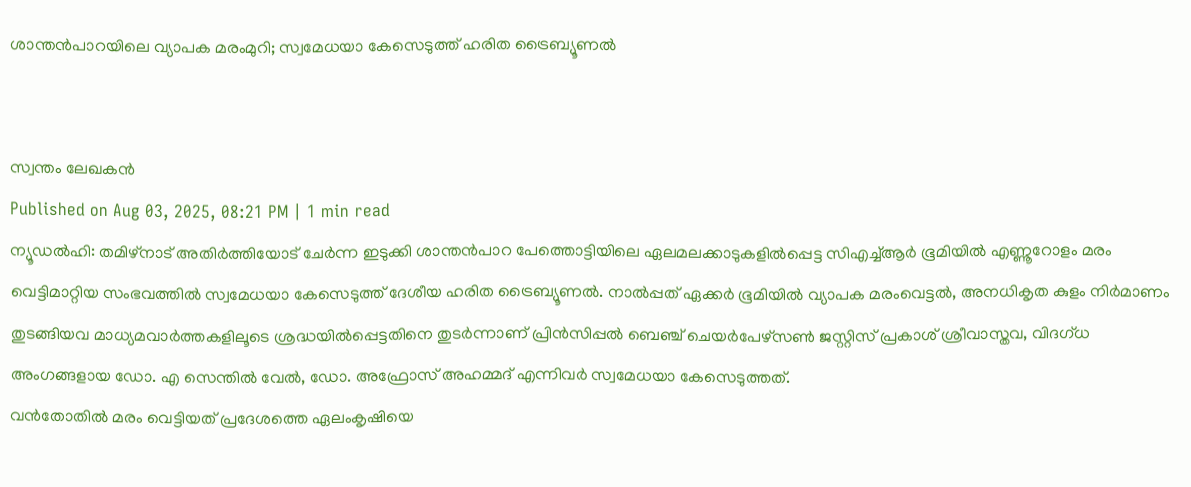ശാന്തൻപാറയിലെ വ്യാപക മരംമുറി; സ്വമേധയാ കേസെടുത്ത് ഹരിത ട്രൈബ്യൂണൽ


സ്വന്തം ലേഖകൻ
Published on Aug 03, 2025, 08:21 PM | 1 min read
ന്യൂഡൽഹി: തമിഴ്നാട് അതിർത്തിയോട് ചേർന്ന ഇടുക്കി ശാന്തൻപാറ പേത്തൊട്ടിയിലെ ഏലമലക്കാടുകളിൽപ്പെട്ട സിഎച്ച്ആർ ഭൂമിയിൽ എണ്ണൂറോളം മരം വെട്ടിമാറ്റിയ സംഭവത്തിൽ സ്വമേധയാ കേസെടുത്ത് ദേശീയ ഹരിത ട്രൈബ്യൂണൽ. നാൽപ്പത് ഏക്കർ ഭൂമിയിൽ വ്യാപക മരംവെട്ടൽ, അനധികൃത കുളം നിർമാണം തുടങ്ങിയവ മാധ്യമവാർത്തകളിലൂടെ ശ്രദ്ധയിൽപ്പെട്ടതിനെ തുടർന്നാണ് പ്രിൻസിപ്പൽ ബെഞ്ച് ചെയർപേഴ്സൺ ജസ്റ്റിസ് പ്രകാശ് ശ്രീവാസ്തവ, വിദഗ്ധ അംഗങ്ങളായ ഡോ. എ സെന്തിൽ വേൽ, ഡോ. അഫ്രോസ് അഹമ്മദ് എന്നിവർ സ്വമേധയാ കേസെടുത്തത്.
വൻതോതിൽ മരം വെട്ടിയത് പ്രദേശത്തെ ഏലംകൃഷിയെ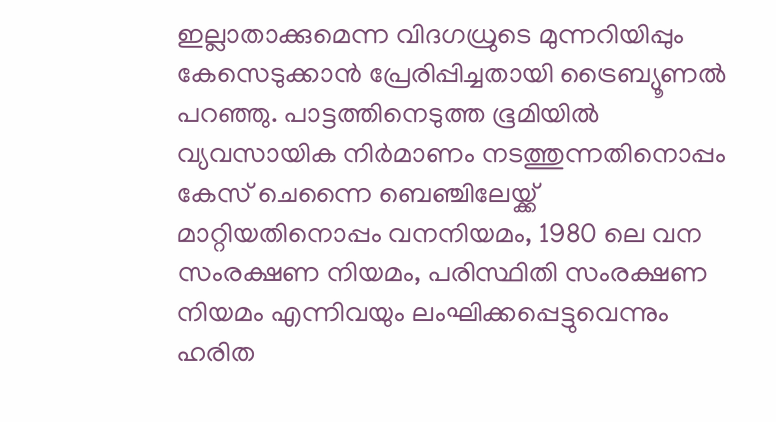ഇല്ലാതാക്കുമെന്ന വിദഗധ്രുടെ മുന്നറിയിപ്പും കേസെടുക്കാൻ പ്രേരിപ്പിച്ചതായി ട്രൈബ്യൂണൽ പറഞ്ഞു. പാട്ടത്തിനെടുത്ത ഭൂമിയിൽ വ്യവസായിക നിർമാണം നടത്തുന്നതിനൊപ്പം കേസ് ചെന്നൈ ബെഞ്ചിലേയ്ക്ക് മാറ്റിയതിനൊപ്പം വനനിയമം, 1980 ലെ വന സംരക്ഷണ നിയമം, പരിസ്ഥിതി സംരക്ഷണ നിയമം എന്നിവയും ലംഘിക്കപ്പെട്ടുവെന്നും ഹരിത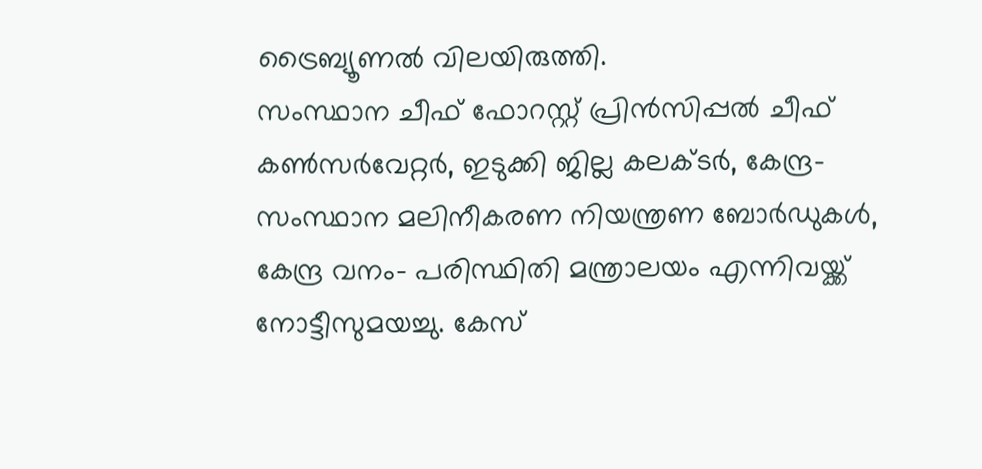ട്രൈബ്യൂണൽ വിലയിരുത്തി.
സംസ്ഥാന ചീഫ് ഫോറസ്റ്റ് പ്രിൻസിപ്പൽ ചീഫ് കൺസർവേറ്റർ, ഇടുക്കി ജില്ല കലക്ടർ, കേന്ദ്ര– സംസ്ഥാന മലിനീകരണ നിയന്ത്രണ ബോർഡുകൾ, കേന്ദ്ര വനം– പരിസ്ഥിതി മന്ത്രാലയം എന്നിവയ്ക്ക് നോട്ടീസുമയച്ചു. കേസ്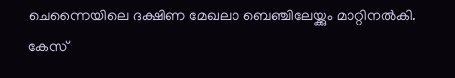ചെന്നൈയിലെ ദക്ഷിണ മേഖലാ ബെഞ്ചിലേയ്ക്കും മാറ്റിനൽകി. കേസ്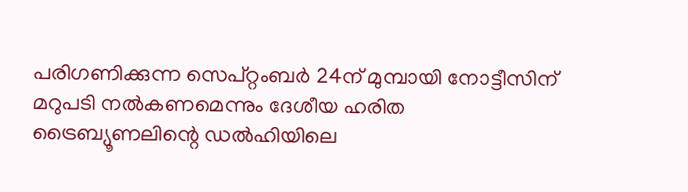പരിഗണിക്കുന്ന സെപ്റ്റംബർ 24ന് മുമ്പായി നോട്ടീസിന് മറുപടി നൽകണമെന്നും ദേശീയ ഹരിത ട്രൈബ്യൂണലിന്റെ ഡൽഹിയിലെ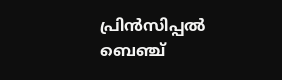പ്രിൻസിപ്പൽ ബെഞ്ച്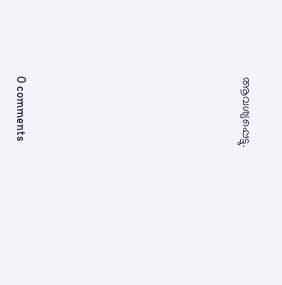ആവശ്യപ്പെട്ടു.










0 comments